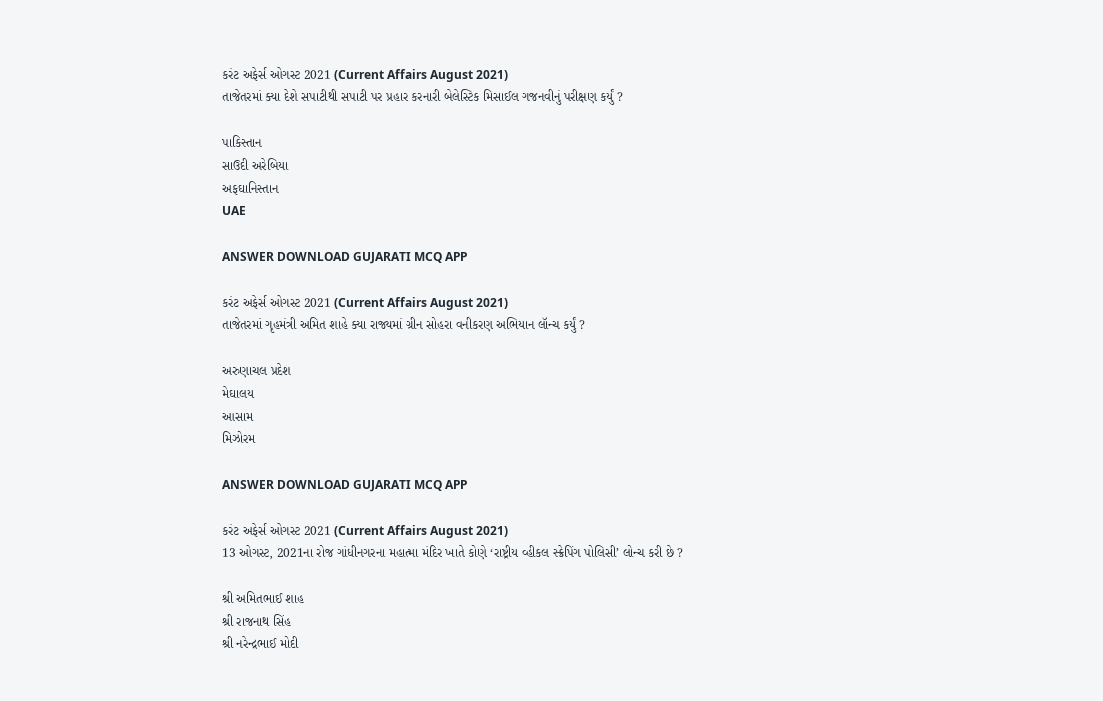કરંટ અફેર્સ ઓગસ્ટ 2021 (Current Affairs August 2021)
તાજેતરમાં ક્યા દેશે સપાટીથી સપાટી પર પ્રહાર કરનારી બેલેસ્ટિક મિસાઈલ ગજનવીનું પરીક્ષણ કર્યું ?

પાકિસ્તાન
સાઉદી અરેબિયા
અફઘાનિસ્તાન
UAE

ANSWER DOWNLOAD GUJARATI MCQ APP

કરંટ અફેર્સ ઓગસ્ટ 2021 (Current Affairs August 2021)
તાજેતરમાં ગૃહમંત્રી અમિત શાહે ક્યા રાજ્યમાં ગ્રીન સોહરા વનીકરણ અભિયાન લૉન્ચ કર્યું ?

અરુણાચલ પ્રદેશ
મેઘાલય
આસામ
મિઝોરમ

ANSWER DOWNLOAD GUJARATI MCQ APP

કરંટ અફેર્સ ઓગસ્ટ 2021 (Current Affairs August 2021)
13 ઓગસ્ટ, 2021ના રોજ ગાંધીનગરના મહાત્મા મંદિર ખાતે કોણે ‘રાષ્ટ્રીય વ્હીકલ સ્ક્રેપિંગ પોલિસી’ લોન્ચ કરી છે ?

શ્રી અમિતભાઈ શાહ
શ્રી રાજનાથ સિંહ
શ્રી નરેન્દ્રભાઈ મોદી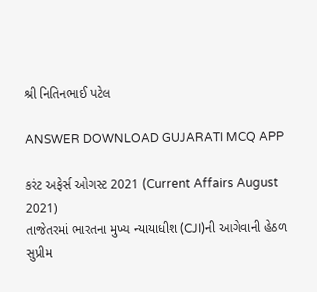શ્રી નિતિનભાઈ પટેલ

ANSWER DOWNLOAD GUJARATI MCQ APP

કરંટ અફેર્સ ઓગસ્ટ 2021 (Current Affairs August 2021)
તાજેતરમાં ભારતના મુખ્ય ન્યાયાધીશ (CJI)ની આગેવાની હેઠળ સુપ્રીમ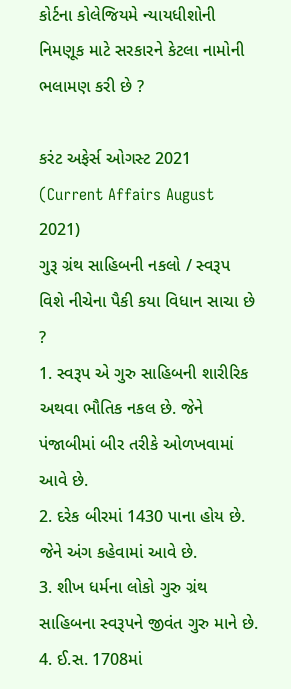કોર્ટના કોલેજિયમે ન્યાયધીશોની નિમણૂક માટે સરકારને કેટલા નામોની ભલામણ કરી છે ?

કરંટ અફેર્સ ઓગસ્ટ 2021 (Current Affairs August 2021)
ગુરૂ ગ્રંથ સાહિબની નકલો / સ્વરૂપ વિશે નીચેના પૈકી કયા વિધાન સાચા છે ?
1. સ્વરૂપ એ ગુરુ સાહિબની શારીરિક અથવા ભૌતિક નકલ છે. જેને પંજાબીમાં બીર તરીકે ઓળખવામાં આવે છે.
2. દરેક બીરમાં 1430 પાના હોય છે. જેને અંગ કહેવામાં આવે છે.
3. શીખ ધર્મના લોકો ગુરુ ગ્રંથ સાહિબના સ્વરૂપને જીવંત ગુરુ માને છે.
4. ઈ.સ. 1708માં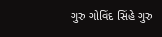ગુરુ ગોવિંદ સિંહે ગુરુ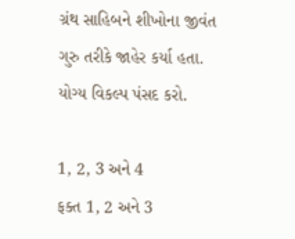ગ્રંથ સાહિબને શીખોના જીવંત ગુરુ તરીકે જાહેર કર્યા હતા.
યોગ્ય વિકલ્પ પંસદ કરો.

1, 2, 3 અને 4
ફક્ત 1, 2 અને 3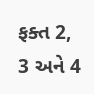ફક્ત 2, 3 અને 4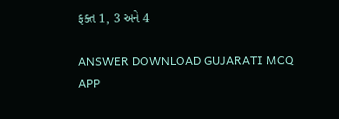ફક્ત 1, 3 અને 4

ANSWER DOWNLOAD GUJARATI MCQ APP